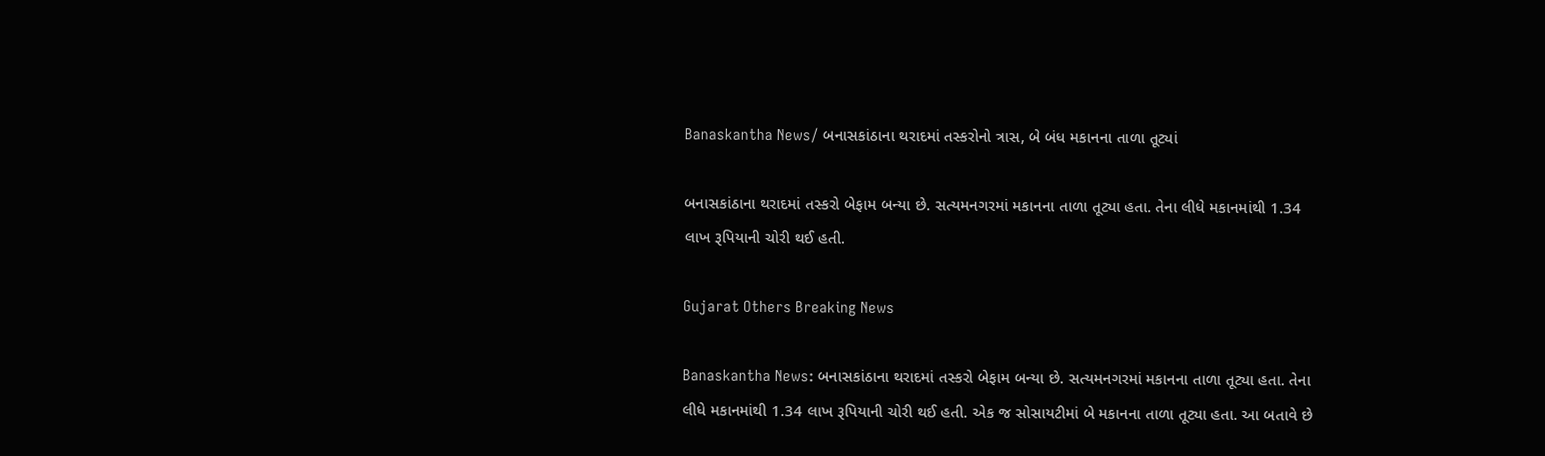Banaskantha News/ બનાસકાંઠાના થરાદમાં તસ્કરોનો ત્રાસ, બે બંધ મકાનના તાળા તૂટ્યાં

બનાસકાંઠાના થરાદમાં તસ્કરો બેફામ બન્યા છે. સત્યમનગરમાં મકાનના તાળા તૂટ્યા હતા. તેના લીધે મકાનમાંથી 1.34 લાખ રૂપિયાની ચોરી થઈ હતી.

Gujarat Others Breaking News

Banaskantha News: બનાસકાંઠાના થરાદમાં તસ્કરો બેફામ બન્યા છે. સત્યમનગરમાં મકાનના તાળા તૂટ્યા હતા. તેના લીધે મકાનમાંથી 1.34 લાખ રૂપિયાની ચોરી થઈ હતી. એક જ સોસાયટીમાં બે મકાનના તાળા તૂટ્યા હતા. આ બતાવે છે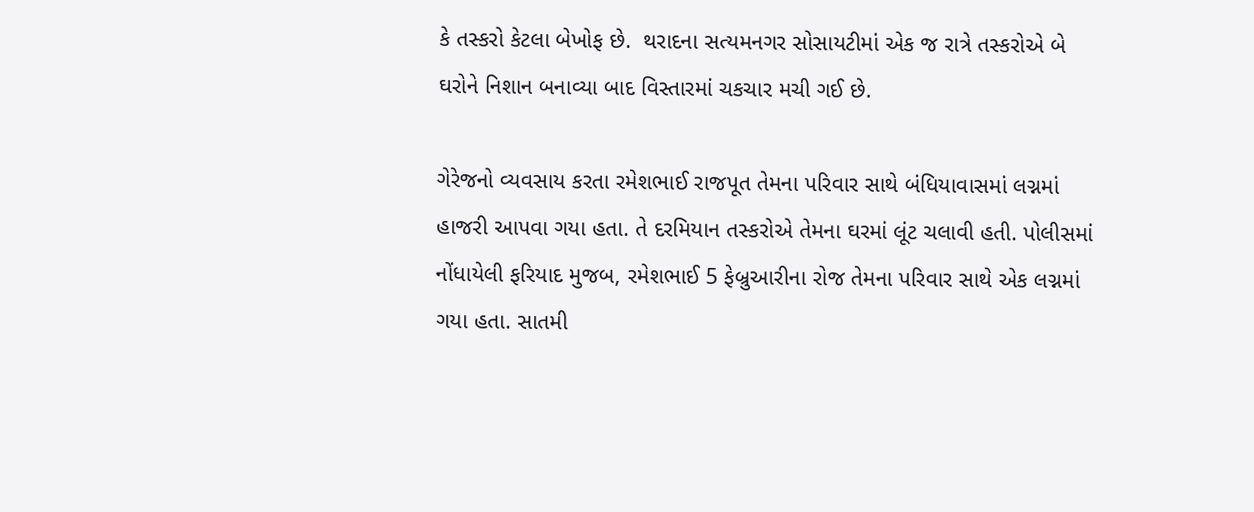કે તસ્કરો કેટલા બેખોફ છે.  થરાદના સત્યમનગર સોસાયટીમાં એક જ રાત્રે તસ્કરોએ બે ઘરોને નિશાન બનાવ્યા બાદ વિસ્તારમાં ચકચાર મચી ગઈ છે.

ગેરેજનો વ્યવસાય કરતા રમેશભાઈ રાજપૂત તેમના પરિવાર સાથે બંધિયાવાસમાં લગ્નમાં હાજરી આપવા ગયા હતા. તે દરમિયાન તસ્કરોએ તેમના ઘરમાં લૂંટ ચલાવી હતી. પોલીસમાં નોંધાયેલી ફરિયાદ મુજબ, રમેશભાઈ 5 ફેબ્રુઆરીના રોજ તેમના પરિવાર સાથે એક લગ્નમાં ગયા હતા. સાતમી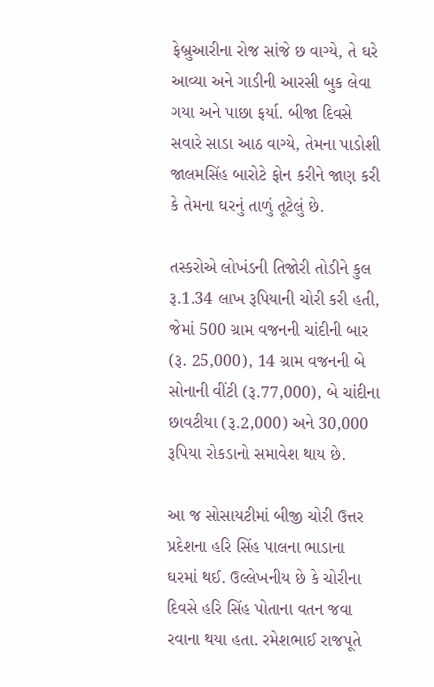ફેબ્રુઆરીના રોજ સાંજે છ વાગ્યે, તે ઘરે આવ્યા અને ગાડીની આરસી બુક લેવા ગયા અને પાછા ફર્યા. બીજા દિવસે સવારે સાડા આઠ વાગ્યે, તેમના પાડોશી જાલમસિંહ બારોટે ફોન કરીને જાણ કરી કે તેમના ઘરનું તાળું તૂટેલું છે.

તસ્કરોએ લોખંડની તિજોરી તોડીને કુલ રૂ.1.34 લાખ રૂપિયાની ચોરી કરી હતી, જેમાં 500 ગ્રામ વજનની ચાંદીની બાર (રૂ. 25,000), 14 ગ્રામ વજનની બે સોનાની વીંટી (રૂ.77,000), બે ચાંદીના છાવટીયા (રૂ.2,000) અને 30,000 રૂપિયા રોકડાનો સમાવેશ થાય છે.

આ જ સોસાયટીમાં બીજી ચોરી ઉત્તર પ્રદેશના હરિ સિંહ પાલના ભાડાના ઘરમાં થઈ. ઉલ્લેખનીય છે કે ચોરીના દિવસે હરિ સિંહ પોતાના વતન જવા રવાના થયા હતા. રમેશભાઈ રાજપૂતે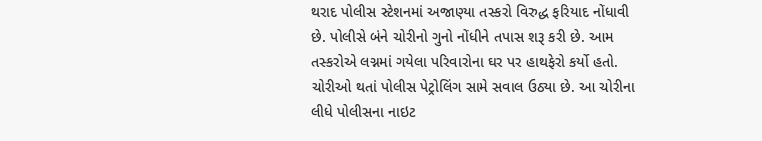થરાદ પોલીસ સ્ટેશનમાં અજાણ્યા તસ્કરો વિરુદ્ધ ફરિયાદ નોંધાવી છે. પોલીસે બંને ચોરીનો ગુનો નોંધીને તપાસ શરૂ કરી છે. આમ તસ્કરોએ લગ્નમાં ગયેલા પરિવારોના ઘર પર હાથફેરો કર્યો હતો. ચોરીઓ થતાં પોલીસ પેટ્રોલિંગ સામે સવાલ ઉઠ્યા છે. આ ચોરીના લીધે પોલીસના નાઇટ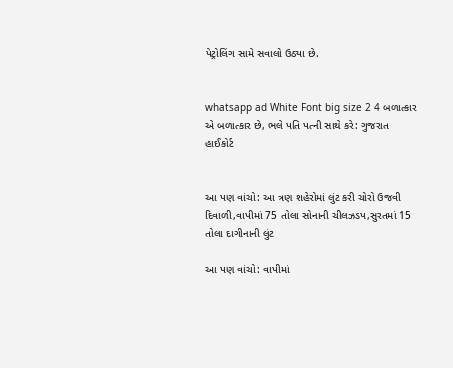પેટ્રોલિંગ સામે સવાલો ઉઠ્યા છે.


whatsapp ad White Font big size 2 4 બળાત્કાર એ બળાત્કાર છે, ભલે પતિ પત્ની સાથે કરે: ગુજરાત હાઈકોર્ટ


આ પણ વાંચો: આ ત્રણ શહેરોમાં લુંટ કરી ચોરો ઉજવી દિવાળી,વાપીમાં 75 તોલા સોનાની ચીલઝડપ,સુરતમાં 15 તોલા દાગીનાની લુંટ

આ પણ વાંચો: વાપીમાં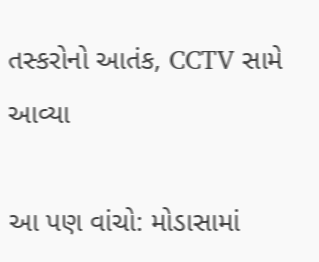તસ્કરોનો આતંક, CCTV સામે આવ્યા

આ પણ વાંચો: મોડાસામાં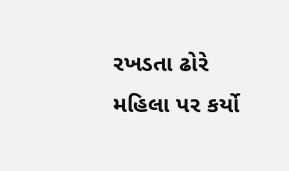રખડતા ઢોરે મહિલા પર કર્યો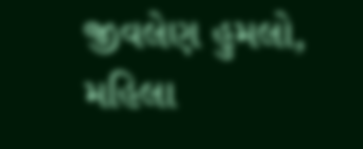જીવલેણ હુમલો, મહિલા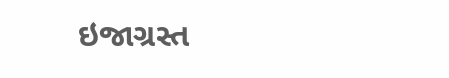ઇજાગ્રસ્ત